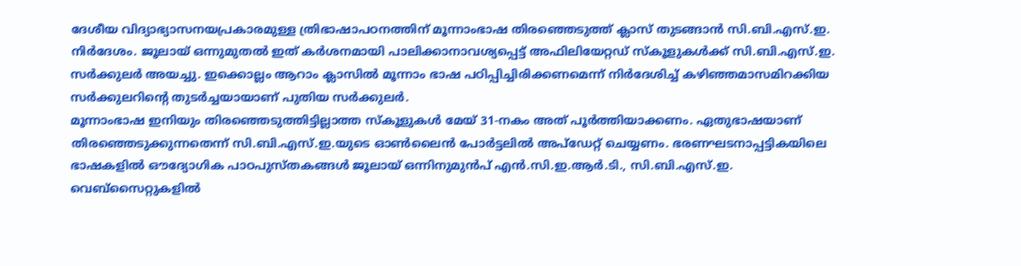ദേശീയ വിദ്യാഭ്യാസനയപ്രകാരമുള്ള ത്രിഭാഷാപഠനത്തിന് മൂന്നാംഭാഷ തിരഞ്ഞെടുത്ത് ക്ലാസ് തുടങ്ങാൻ സി.ബി.എസ്.ഇ. നിർദേശം. ജൂലായ് ഒന്നുമുതൽ ഇത് കർശനമായി പാലിക്കാനാവശ്യപ്പെട്ട് അഫിലിയേറ്റഡ് സ്കൂളുകൾക്ക് സി.ബി.എസ്.ഇ. സർക്കുലർ അയച്ചു. ഇക്കൊല്ലം ആറാം ക്ലാസിൽ മൂന്നാം ഭാഷ പഠിപ്പിച്ചിരിക്കണമെന്ന് നിർദേശിച്ച് കഴിഞ്ഞമാസമിറക്കിയ സർക്കുലറിന്റെ തുടർച്ചയായാണ് പുതിയ സർക്കുലർ.
മൂന്നാംഭാഷ ഇനിയും തിരഞ്ഞെടുത്തിട്ടില്ലാത്ത സ്കൂളുകൾ മേയ് 31-നകം അത് പൂർത്തിയാക്കണം. ഏതുഭാഷയാണ് തിരഞ്ഞെടുക്കുന്നതെന്ന് സി.ബി.എസ്.ഇ.യുടെ ഓൺലൈൻ പോർട്ടലിൽ അപ്ഡേറ്റ് ചെയ്യണം. ഭരണഘടനാപ്പട്ടികയിലെ ഭാഷകളിൽ ഔദ്യോഗിക പാഠപുസ്തകങ്ങൾ ജൂലായ് ഒന്നിനുമുൻപ് എൻ.സി.ഇ.ആർ.ടി., സി.ബി.എസ്.ഇ. വെബ്സൈറ്റുകളിൽ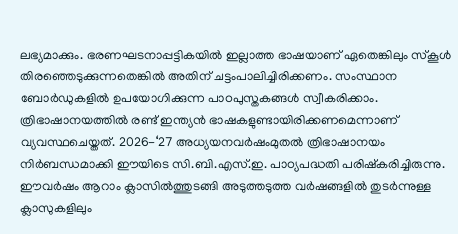ലഭ്യമാക്കും. ഭരണഘടനാപ്പട്ടികയിൽ ഇല്ലാത്ത ഭാഷയാണ് ഏതെങ്കിലും സ്കൂൾ തിരഞ്ഞെടുക്കുന്നതെങ്കിൽ അതിന് ചട്ടംപാലിച്ചിരിക്കണം. സംസ്ഥാന ബോർഡുകളിൽ ഉപയോഗിക്കുന്ന പാഠപുസ്തകങ്ങൾ സ്വീകരിക്കാം.
ത്രിഭാഷാനയത്തിൽ രണ്ട് ഇന്ത്യൻ ഭാഷകളുണ്ടായിരിക്കണമെന്നാണ് വ്യവസ്ഥചെയ്തത്. 2026-‘27 അധ്യയനവർഷംമുതൽ ത്രിഭാഷാനയം നിർബന്ധമാക്കി ഈയിടെ സി.ബി.എസ്.ഇ. പാഠ്യപദ്ധതി പരിഷ്കരിച്ചിരുന്നു. ഈവർഷം ആറാം ക്ലാസിൽത്തുടങ്ങി അടുത്തടുത്ത വർഷങ്ങളിൽ തുടർന്നുള്ള ക്ലാസുകളിലും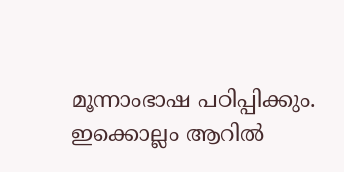മൂന്നാംഭാഷ പഠിപ്പിക്കും. ഇക്കൊല്ലം ആറിൽ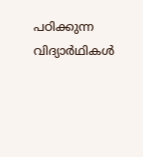പഠിക്കുന്ന വിദ്യാർഥികൾ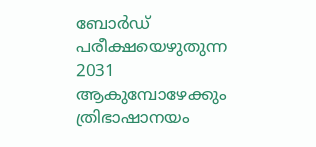ബോർഡ് പരീക്ഷയെഴുതുന്ന 2031 ആകുമ്പോഴേക്കും ത്രിഭാഷാനയം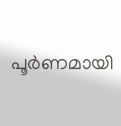പൂർണമായി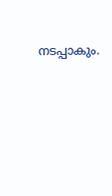നടപ്പാകും.